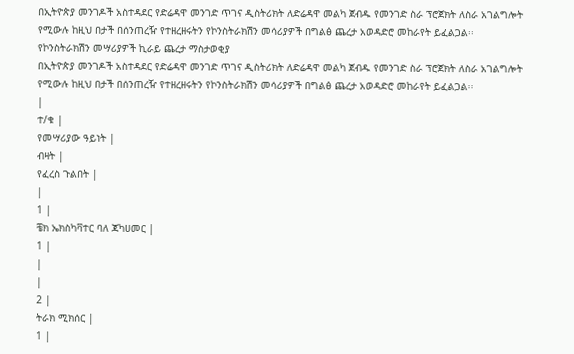በኢትዮጵያ መንገዶች አስተዳደር የድሬዳዋ መንገድ ጥገና ዲስትሪክት ለድሬዳዋ መልካ ጀብዱ የመንገድ ስራ ፕሮጀክት ለስራ አገልግሎት የሚውሉ ከዚህ በታች በሰንጠረዥ የተዘረዘሩትን የኮንስትራክሽን መሳሪያዎች በግልፅ ጨረታ አወዳድሮ መከራየት ይፈልጋል፡፡
የኮንስትራክሽን መሣሪያዎች ኪራይ ጨረታ ማስታወቂያ
በኢትዮጵያ መንገዶች አስተዳደር የድሬዳዋ መንገድ ጥገና ዲስትሪክት ለድሬዳዋ መልካ ጀብዱ የመንገድ ስራ ፕሮጀክት ለስራ አገልግሎት የሚውሉ ከዚህ በታች በሰንጠረዥ የተዘረዘሩትን የኮንስትራክሽን መሳሪያዎች በግልፅ ጨረታ አወዳድሮ መከራየት ይፈልጋል፡፡
|
ተ/ቁ |
የመሣሪያው ዓይነት |
ብዛት |
የፈረስ ጉልበት |
|
1 |
ቼክ ኤክስካቫተር ባለ ጃካሀመር |
1 |
|
|
2 |
ትራክ ሚክሰር |
1 |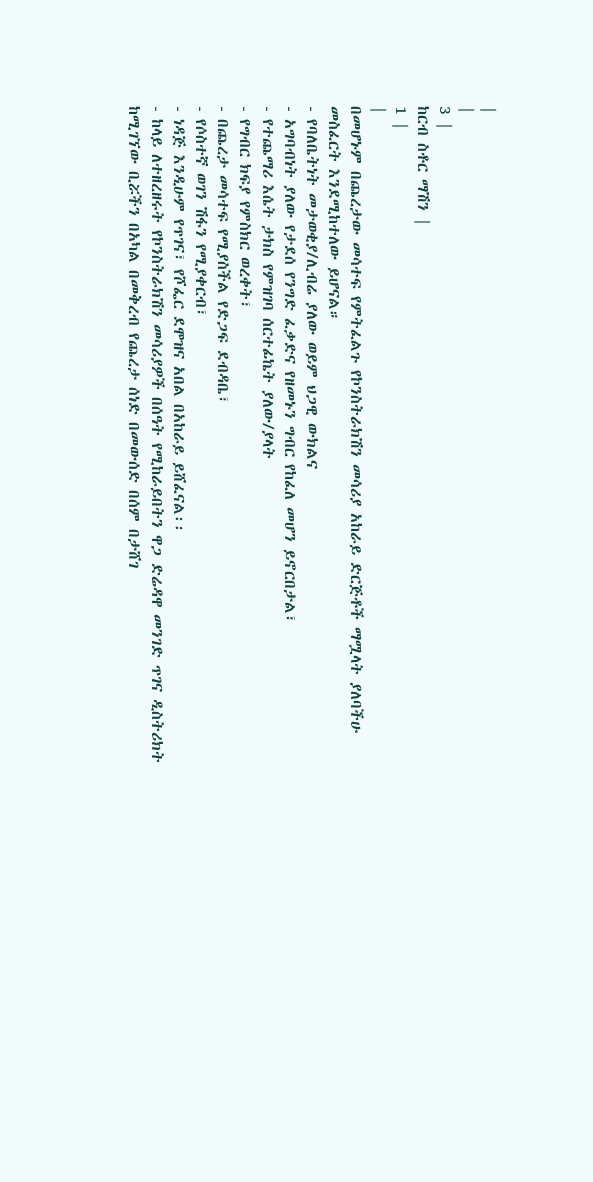|
|
3 |
ከርብ ስቶር ማሽን |
1 |
|
በመሆኑም በጨረታው መሳተፍ የምትፈልጉ የኮንስትራክሽን መሳሪያ አከራይ ድርጅቶች ማሟላት ያለባችሁ መስፈርት እንደሚከተለው ይሆናል።
- የባለቤትነት መታወቂያ/ሊብሬ ያለው ወይም ህጋዊ ውክልና
- አግባብነት ያለው የታደሰ የንግድ ፈቃድና የዘመኑን ግብር የከፈለ መሆን ይኖርበታል፣
- የተጨማሪ እሴት ታክስ የምዝገባ ሰርተፊኬት ያለው/ያላት
- የግብር ክፍያ የምስክር ወረቀት፣
- በጨረታ መሳተፍ የሚያስችል የድጋፍ ደብዳቤ፣
- የሶስተኛ ወገን ሽፋን የሚያቀርብ፣
- ነዳጅ እንዲሁም የጥገና፣ የሾፌር ደሞዝና አበል በአከራይ ይሸፈናል፡፡
- ከላይ ለተዘረዘሩት የኮንስትራክሽን መሳሪያዎች በሰዓት የሚከራይበትን ዋጋ ድሬዳዋ መንገድ ጥገና ዲስትሪክት ከሚገኘው ቢሯችን በአካል በመቅረብ የጨረታ ሰነድ በመውሰድ በሰም በታሸገ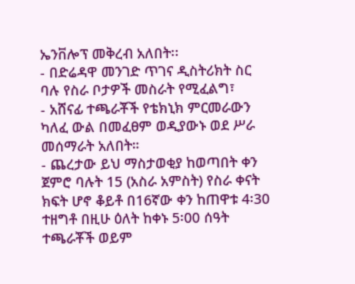ኤንቨሎፕ መቅረብ አለበት፡፡
- በድሬዳዋ መንገድ ጥገና ዲስትሪክት ስር ባሉ የስራ ቦታዎች መስራት የሚፈልግ፣
- አሸናፊ ተጫራቾች የቴክኒክ ምርመራውን ካለፈ ውል በመፈፀም ወዲያውኑ ወደ ሥራ መሰማራት አለበት።
- ጨረታው ይህ ማስታወቂያ ከወጣበት ቀን ጀምሮ ባሉት 15 (አስራ አምስት) የስራ ቀናት ክፍት ሆኖ ቆይቶ በ16ኛው ቀን ከጠዋቱ 4፡30 ተዘግቶ በዚሁ ዕለት ከቀኑ 5፡00 ሰዓት ተጫራቾች ወይም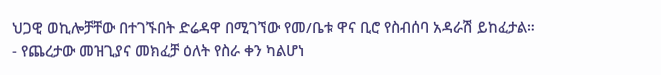ህጋዊ ወኪሎቻቸው በተገኙበት ድሬዳዋ በሚገኘው የመ/ቤቱ ዋና ቢሮ የስብሰባ አዳራሽ ይከፈታል።
- የጨረታው መዝጊያና መክፈቻ ዕለት የስራ ቀን ካልሆነ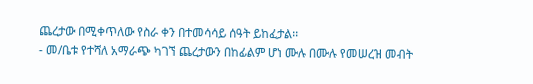ጨረታው በሚቀጥለው የስራ ቀን በተመሳሳይ ሰዓት ይከፈታል፡፡
- መ/ቤቱ የተሻለ አማራጭ ካገኘ ጨረታውን በከፊልም ሆነ ሙሉ በሙሉ የመሠረዝ መብት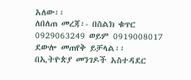አለው፡፡
ለበለጠ መረጃ፡- በስልክ ቁጥር 0929063249 ወይም 0919008017 ደውሎ መጠየቅ ይቻላል፡፡
በኢትዮጵያ መንገዶች አስተዳደር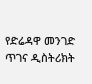የድሬዳዋ መንገድ ጥገና ዲስትሪክት